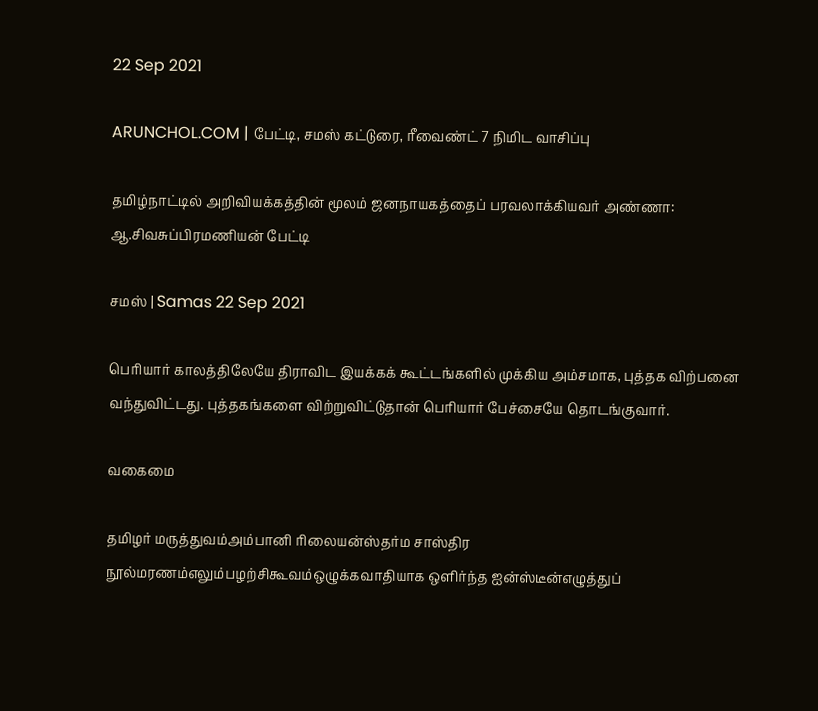22 Sep 2021

ARUNCHOL.COM | பேட்டி, சமஸ் கட்டுரை, ரீவைண்ட் 7 நிமிட வாசிப்பு

தமிழ்நாட்டில் அறிவியக்கத்தின் மூலம் ஜனநாயகத்தைப் பரவலாக்கியவர் அண்ணா: ஆ.சிவசுப்பிரமணியன் பேட்டி

சமஸ் | Samas 22 Sep 2021

பெரியார் காலத்திலேயே திராவிட இயக்கக் கூட்டங்களில் முக்கிய அம்சமாக, புத்தக விற்பனை வந்துவிட்டது. புத்தகங்களை விற்றுவிட்டுதான் பெரியார் பேச்சையே தொடங்குவார்.

வகைமை

தமிழர் மருத்துவம்அம்பானி ரிலையன்ஸ்தர்ம சாஸ்திர நூல்மரணம்எலும்பழற்சிகூவம்ஒழுக்கவாதியாக ஒளிர்ந்த ஐன்ஸ்டீன்எழுத்துப்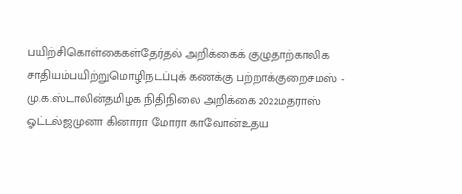பயிற்சிகொள்கைகள்தேர்தல் அறிக்கைக் குழுதாற்காலிக சாதியம்பயிற்றுமொழிநடப்புக் கணக்கு பற்றாக்குறைசமஸ் - மு.க.ஸ்டாலின்தமிழக நிதிநிலை அறிக்கை 2022மதராஸ் ஓட்டல்ஜமுனா கினாரா மோரா காவோன்உதய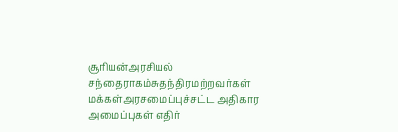சூரியன்அரசியல் சந்தைராகம்சுதந்திரமற்றவர்கள் மக்கள்அரசமைப்புச்சட்ட அதிகார அமைப்புகள் எதிர்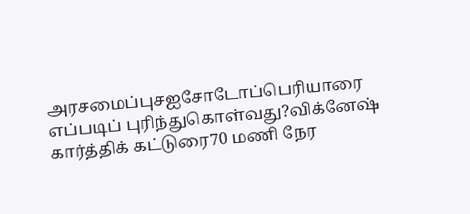அரசமைப்புசஐசோடோப்பெரியாரை எப்படிப் புரிந்துகொள்வது?விக்னேஷ் கார்த்திக் கட்டுரை70 மணி நேர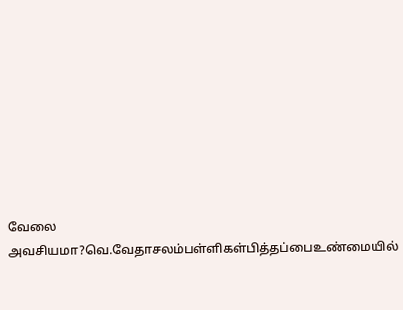வேலை அவசியமா?வெ.வேதாசலம்பள்ளிகள்பித்தப்பைஉண்மையில்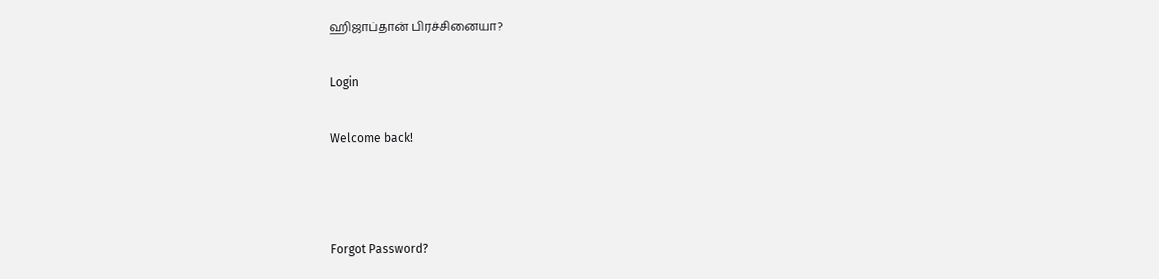ஹிஜாப்தான் பிரச்சினையா?

Login

Welcome back!



Forgot Password?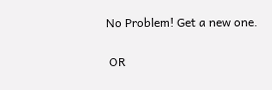No Problem! Get a new one.


 OR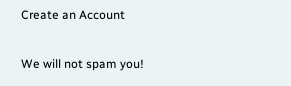Create an Account

We will not spam you!